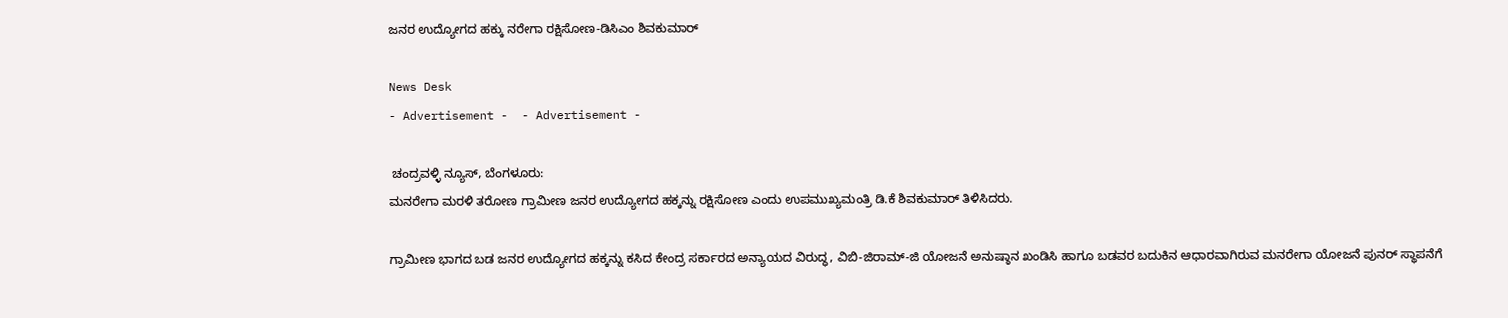ಜನರ ಉದ್ಯೋಗದ ಹಕ್ಕು ನರೇಗಾ ರಕ್ಷಿಸೋಣ-ಡಿಸಿಎಂ ಶಿವಕುಮಾರ್

News Desk
- Advertisement -  - Advertisement -

 ಚಂದ್ರವಳ್ಳಿ ನ್ಯೂಸ್, ಬೆಂಗಳೂರು:
ಮನರೇಗಾ ಮರಳಿ ತರೋಣ ಗ್ರಾಮೀಣ ಜನರ ಉದ್ಯೋಗದ ಹಕ್ಕನ್ನು ರಕ್ಷಿಸೋಣ ಎಂದು ಉಪಮುಖ್ಯಮಂತ್ರಿ ಡಿ.ಕೆ ಶಿವಕುಮಾರ್ ತಿಳಿಸಿದರು.

ಗ್ರಾಮೀಣ ಭಾಗದ ಬಡ ಜನರ ಉದ್ಯೋಗದ ಹಕ್ಕನ್ನು ಕಸಿದ ಕೇಂದ್ರ ಸರ್ಕಾರದ ಅನ್ಯಾಯದ ವಿರುದ್ಧ, ವಿಬಿ-ಜಿರಾಮ್-ಜಿ ಯೋಜನೆ ಅನುಷ್ಠಾನ ಖಂಡಿಸಿ ಹಾಗೂ ಬಡವರ ಬದುಕಿನ ಆಧಾರವಾಗಿರುವ ಮನರೇಗಾ ಯೋಜನೆ ಪುನರ್ ಸ್ಥಾಪನೆಗೆ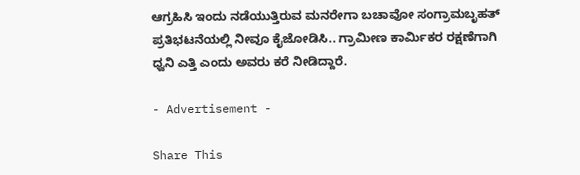ಆಗ್ರಹಿಸಿ ಇಂದು ನಡೆಯುತ್ತಿರುವ ಮನರೇಗಾ ಬಚಾವೋ ಸಂಗ್ರಾಮಬೃಹತ್ ಪ್ರತಿಭಟನೆಯಲ್ಲಿ ನೀವೂ ಕೈಜೋಡಿಸಿ.. ಗ್ರಾಮೀಣ ಕಾರ್ಮಿಕರ ರಕ್ಷಣೆಗಾಗಿ ಧ್ವನಿ ಎತ್ತಿ ಎಂದು ಅವರು ಕರೆ ನೀಡಿದ್ದಾರೆ.

- Advertisement -

Share This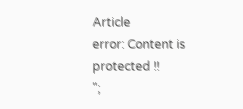Article
error: Content is protected !!
";